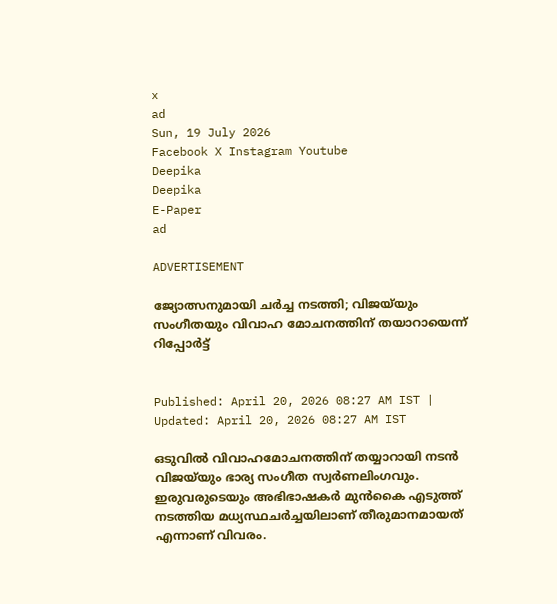x
ad
Sun, 19 July 2026
Facebook X Instagram Youtube
Deepika
Deepika
E-Paper
ad

ADVERTISEMENT

ജ്യോത്സനുമായി ചർച്ച നടത്തി; വിജയ്‌യും സംഗീതയും വിവാഹ മോചനത്തിന് തയാറായെന്ന് റിപ്പോർട്ട്


Published: April 20, 2026 08:27 AM IST | Updated: April 20, 2026 08:27 AM IST

ഒടുവിൽ വിവാഹമോചനത്തിന് തയ്യാറായി നടൻ വിജയ്‌യും ഭാര്യ സംഗീത സ്വർണലിംഗവും. ഇരുവരുടെയും അഭിഭാഷകർ മുൻകൈ എടുത്ത് നടത്തിയ മധ്യസ്ഥചർച്ചയിലാണ് തീരുമാനമായത് എന്നാണ് വിവരം.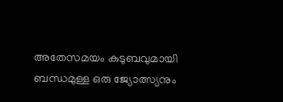അതേസമയം കുടുബവുമായി ബന്ധമുള്ള ഒരു ജ്യോത്സ്യനും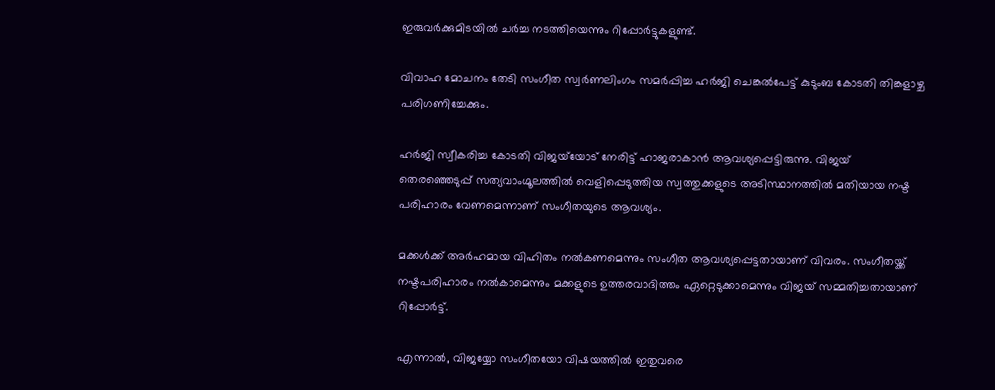ഇരുവർക്കുമിടയിൽ ചർച്ച നടത്തിയെന്നും റിപ്പോർട്ടുകളുണ്ട്.

വിവാഹ മോചനം തേടി സംഗീത സ്വർണലിംഗം സമർപ്പിച്ച ഹർജി ചെങ്കൽപേട്ട് കുടുംബ കോടതി തിങ്കളാഴ്ച പരിഗണിച്ചേക്കും.

ഹർജി സ്വീകരിച്ച കോടതി വിജയ്‌യോട് നേരിട്ട് ഹാജരാകാൻ ആവശ്യപ്പെട്ടിരുന്നു. വിജയ് തെരഞ്ഞെടുപ്പ് സത്യവാംഗ്മൂലത്തിൽ വെളിപ്പെടുത്തിയ സ്വത്തുക്കളുടെ അടിസ്ഥാനത്തിൽ മതിയായ നഷ്ട പരിഹാരം വേണമെന്നാണ് സംഗീതയുടെ ആവശ്യം.

മക്കൾക്ക് അർഹമായ വിഹിതം നൽകണമെന്നും സംഗീത ആവശ്യപ്പെട്ടതായാണ് വിവരം. സംഗീതയ്ക്ക് നഷ്ടപരിഹാരം നൽകാമെന്നും മക്കളുടെ ഉത്തരവാദിത്തം ഏറ്റെടുക്കാമെന്നും വിജയ് സമ്മതിച്ചതായാണ് റിപ്പോർട്ട്.

എന്നാൽ, വിജയ്യോ സംഗീതയോ വിഷയത്തിൽ ഇതുവരെ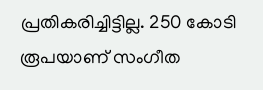പ്രതികരിച്ചിട്ടില്ല. 250 കോടി രൂപയാണ് സംഗീത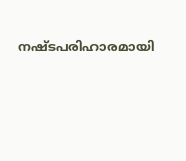നഷ്ടപരിഹാരമായി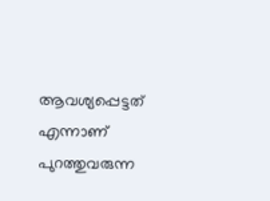ആവശ്യപ്പെട്ടത് എന്നാണ് പുറത്തുവരുന്ന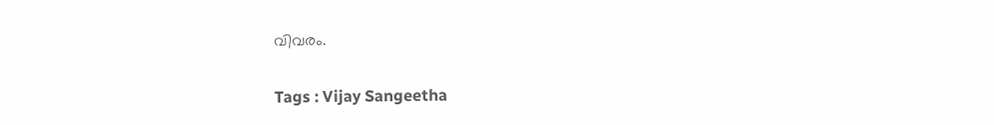വിവരം.

Tags : Vijay Sangeetha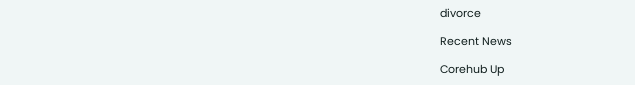divorce

Recent News

Corehub Up